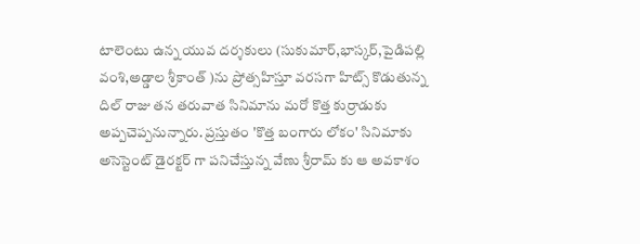టాలెంటు ఉన్న యువ దర్శకులు (సుకుమార్,భాస్కర్,పైడిపల్లి వంశి,అడ్డాల శ్రీకాంత్ )ను ప్రోత్సహిస్తూ వరసగా హిట్స్ కొడుతున్న దిల్ రాజు తన తరువాత సినిమాను మరో కొత్త కుర్రాడుకు అప్పచెప్పనున్నారు. ప్రస్తుతం 'కొత్త బంగారు లోకం' సినిమాకు అసెస్టెంట్ డైరక్టర్ గా పనిచేస్తున్న వేణు శ్రీరామ్ కు ఆ అవకాశం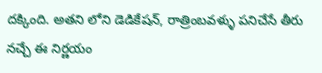దక్కింది. అతని లోని డెడికేషన్, రాత్రింబవళ్ళు పనిచేసే తీరు నచ్చే ఈ నిర్ణయం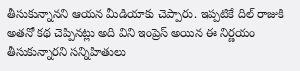తీసుకున్నానని ఆయన మీడియాకు చెప్పారు. ఇప్పటికే దిల్ రాజుకి అతనో కథ చెప్పినట్లు అది విని ఇంప్రెస్ అయిన ఈ నిర్ణయం తీసుకున్నారని సన్నిహితులు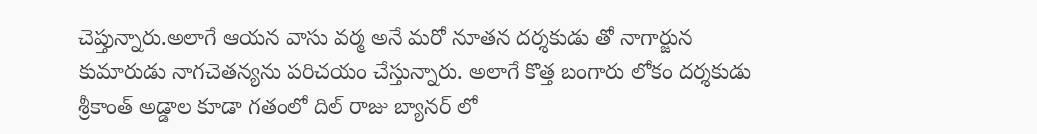చెప్తున్నారు.అలాగే ఆయన వాసు వర్మ అనే మరో నూతన దర్శకుడు తో నాగార్జున కుమారుడు నాగచెతన్యను పరిచయం చేస్తున్నారు. అలాగే కొత్త బంగారు లోకం దర్శకుడు శ్రీకాంత్ అడ్డాల కూడా గతంలో దిల్ రాజు బ్యానర్ లో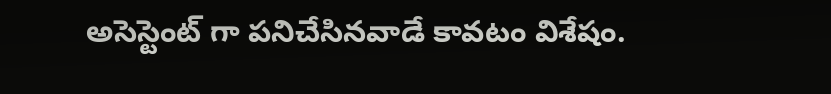అసెస్టెంట్ గా పనిచేసినవాడే కావటం విశేషం.